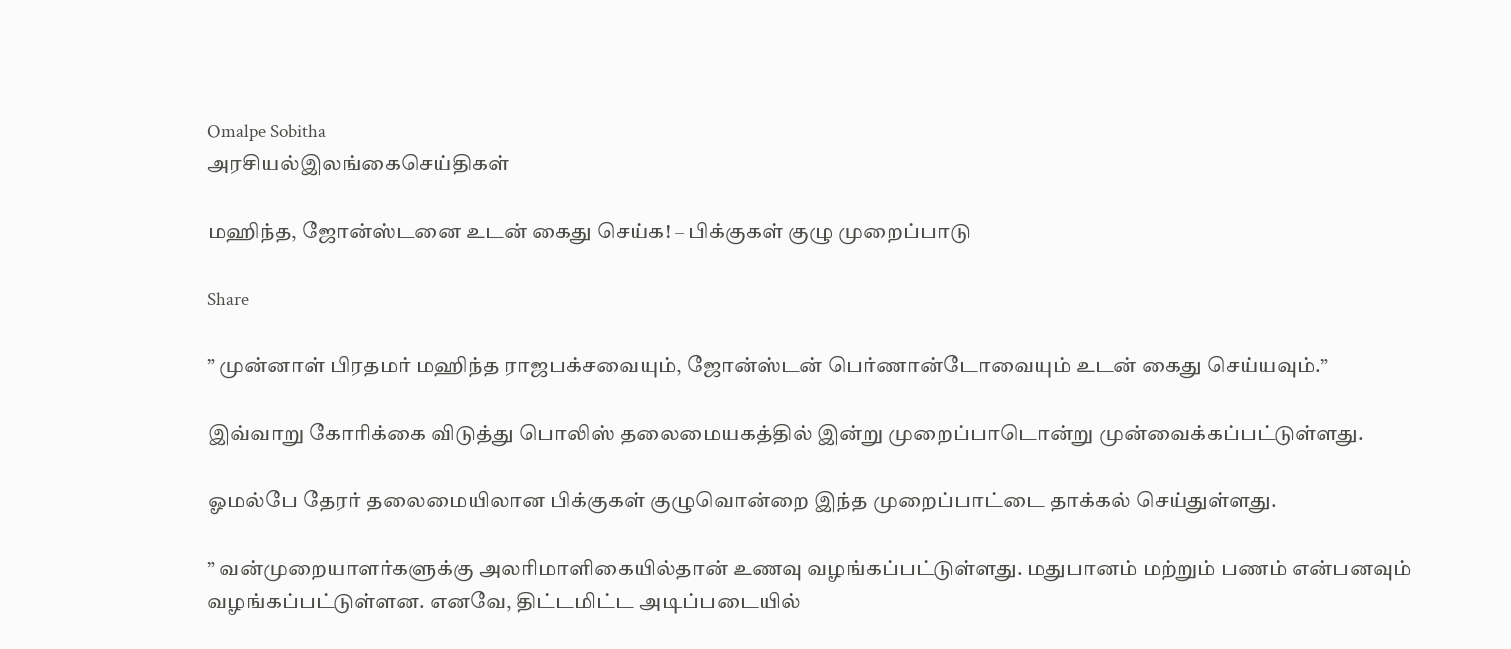Omalpe Sobitha
அரசியல்இலங்கைசெய்திகள்

மஹிந்த, ஜோன்ஸ்டனை உடன் கைது செய்க! – பிக்குகள் குழு முறைப்பாடு

Share

” முன்னாள் பிரதமர் மஹிந்த ராஜபக்சவையும், ஜோன்ஸ்டன் பெர்ணான்டோவையும் உடன் கைது செய்யவும்.”

இவ்வாறு கோரிக்கை விடுத்து பொலிஸ் தலைமையகத்தில் இன்று முறைப்பாடொன்று முன்வைக்கப்பட்டுள்ளது.

ஓமல்பே தேரர் தலைமையிலான பிக்குகள் குழுவொன்றை இந்த முறைப்பாட்டை தாக்கல் செய்துள்ளது.

” வன்முறையாளர்களுக்கு அலரிமாளிகையில்தான் உணவு வழங்கப்பட்டுள்ளது. மதுபானம் மற்றும் பணம் என்பனவும் வழங்கப்பட்டுள்ளன. எனவே, திட்டமிட்ட அடிப்படையில்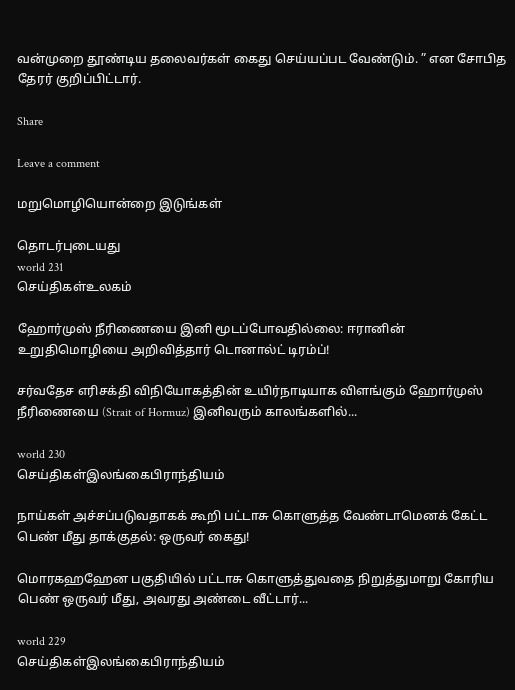வன்முறை தூண்டிய தலைவர்கள் கைது செய்யப்பட வேண்டும். ” என சோபித தேரர் குறிப்பிட்டார்.

Share

Leave a comment

மறுமொழியொன்றை இடுங்கள்

தொடர்புடையது
world 231
செய்திகள்உலகம்

ஹோர்முஸ் நீரிணையை இனி மூடப்போவதில்லை: ஈரானின் உறுதிமொழியை அறிவித்தார் டொனால்ட் டிரம்ப்!

சர்வதேச எரிசக்தி விநியோகத்தின் உயிர்நாடியாக விளங்கும் ஹோர்முஸ் நீரிணையை (Strait of Hormuz) இனிவரும் காலங்களில்...

world 230
செய்திகள்இலங்கைபிராந்தியம்

நாய்கள் அச்சப்படுவதாகக் கூறி பட்டாசு கொளுத்த வேண்டாமெனக் கேட்ட பெண் மீது தாக்குதல்: ஒருவர் கைது!

மொரகஹஹேன பகுதியில் பட்டாசு கொளுத்துவதை நிறுத்துமாறு கோரிய பெண் ஒருவர் மீது, அவரது அண்டை வீட்டார்...

world 229
செய்திகள்இலங்கைபிராந்தியம்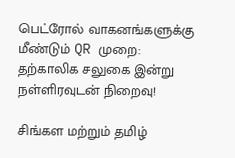பெட்ரோல் வாகனங்களுக்கு மீண்டும் QR முறை: தற்காலிக சலுகை இன்று நள்ளிரவுடன் நிறைவு!

சிங்கள மற்றும் தமிழ்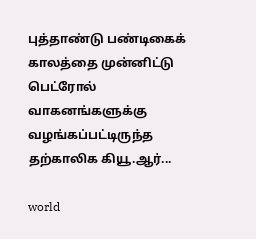புத்தாண்டு பண்டிகைக் காலத்தை முன்னிட்டு பெட்ரோல் வாகனங்களுக்கு வழங்கப்பட்டிருந்த தற்காலிக கியூ.ஆர்...

world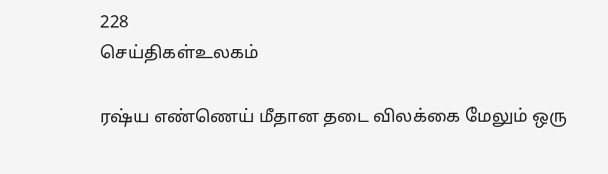228
செய்திகள்உலகம்

ரஷ்ய எண்ணெய் மீதான தடை விலக்கை மேலும் ஒரு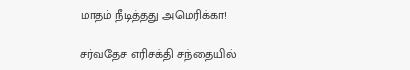மாதம் நீடித்தது அமெரிக்கா!

சர்வதேச எரிசக்தி சந்தையில்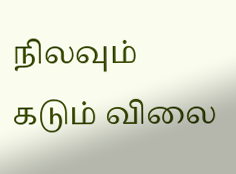நிலவும் கடும் விலை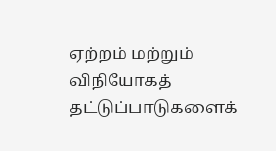ஏற்றம் மற்றும் விநியோகத் தட்டுப்பாடுகளைக்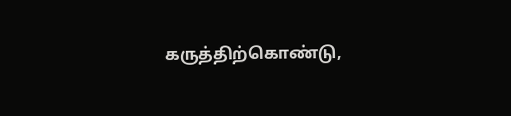கருத்திற்கொண்டு,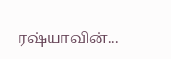ரஷ்யாவின்...